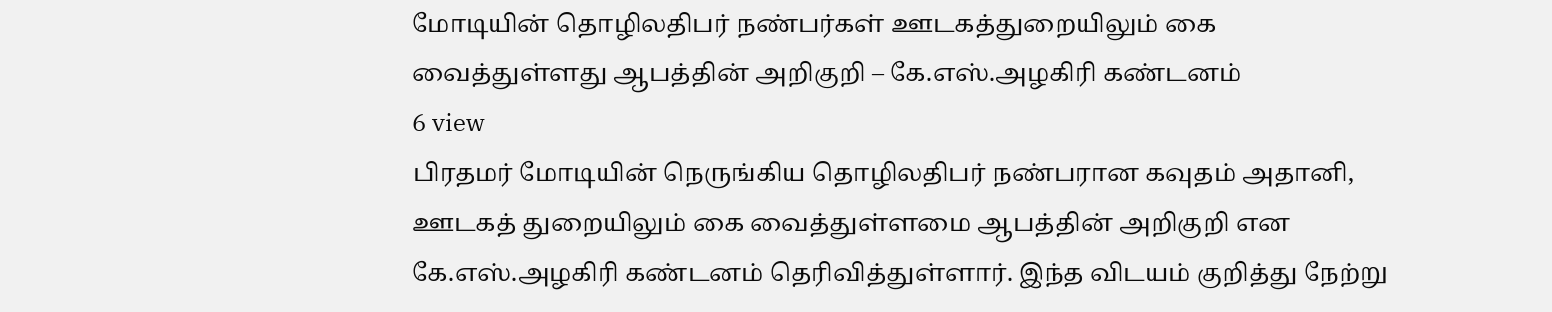மோடியின் தொழிலதிபர் நண்பர்கள் ஊடகத்துறையிலும் கை வைத்துள்ளது ஆபத்தின் அறிகுறி – கே.எஸ்.அழகிரி கண்டனம்
6 view
பிரதமர் மோடியின் நெருங்கிய தொழிலதிபர் நண்பரான கவுதம் அதானி, ஊடகத் துறையிலும் கை வைத்துள்ளமை ஆபத்தின் அறிகுறி என கே.எஸ்.அழகிரி கண்டனம் தெரிவித்துள்ளார். இந்த விடயம் குறித்து நேற்று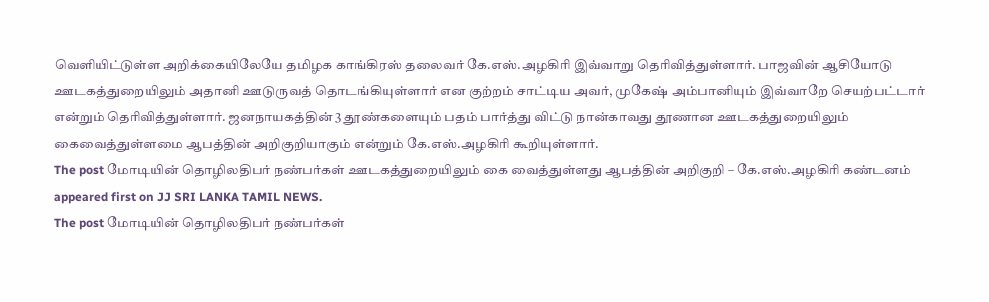வெளியிட்டுள்ள அறிக்கையிலேயே தமிழக காங்கிரஸ் தலைவர் கே.எஸ்.அழகிரி இவ்வாறு தெரிவித்துள்ளார். பாஜவின் ஆசியோடு ஊடகத்துறையிலும் அதானி ஊடுருவத் தொடங்கியுள்ளார் என குற்றம் சாட்டிய அவர், முகேஷ் அம்பானியும் இவ்வாறே செயற்பட்டார் என்றும் தெரிவித்துள்ளார். ஜனநாயகத்தின் 3 தூண்களையும் பதம் பார்த்து விட்டு நான்காவது தூணான ஊடகத்துறையிலும் கைவைத்துள்ளமை ஆபத்தின் அறிகுறியாகும் என்றும் கே.எஸ்.அழகிரி கூறியுள்ளார்.
The post மோடியின் தொழிலதிபர் நண்பர்கள் ஊடகத்துறையிலும் கை வைத்துள்ளது ஆபத்தின் அறிகுறி – கே.எஸ்.அழகிரி கண்டனம் appeared first on JJ SRI LANKA TAMIL NEWS.
The post மோடியின் தொழிலதிபர் நண்பர்கள்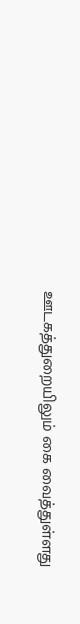ஊடகத்துறையிலும் கை வைத்துள்ளது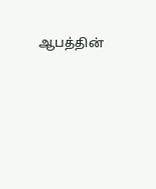ஆபத்தின்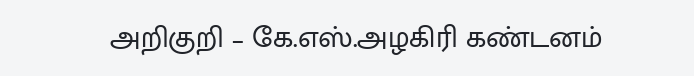அறிகுறி – கே.எஸ்.அழகிரி கண்டனம்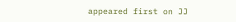appeared first on JJ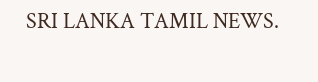SRI LANKA TAMIL NEWS.